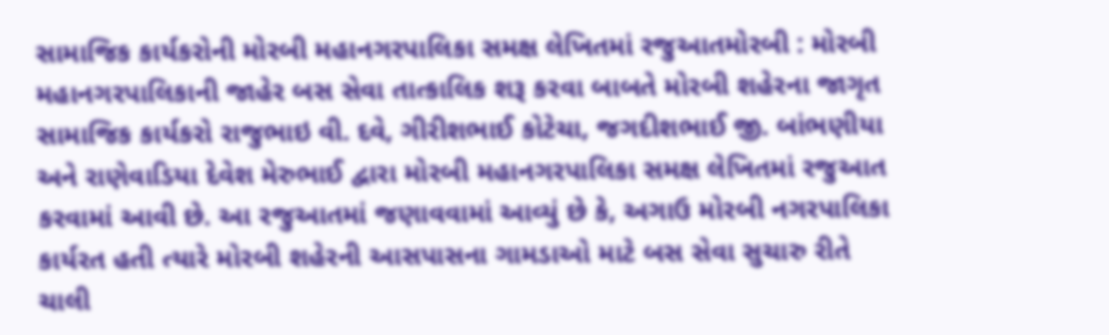સામાજિક કાર્યકરોની મોરબી મહાનગરપાલિકા સમક્ષ લેખિતમાં રજુઆતમોરબી : મોરબી મહાનગરપાલિકાની જાહેર બસ સેવા તાત્કાલિક શરૂ કરવા બાબતે મોરબી શહેરના જાગૃત સામાજિક કાર્યકરો રાજુભાઇ વી. દવે, ગીરીશભાઈ કોટેચા, જગદીશભાઈ જી. બાંભણીયા અને રાણેવાડિયા દેવેશ મેરુભાઈ દ્વારા મોરબી મહાનગરપાલિકા સમક્ષ લેખિતમાં રજુઆત કરવામાં આવી છે. આ રજુઆતમાં જણાવવામાં આવ્યું છે કે, અગાઉ મોરબી નગરપાલિકા કાર્યરત હતી ત્યારે મોરબી શહેરની આસપાસના ગામડાઓ માટે બસ સેવા સુચારુ રીતે ચાલી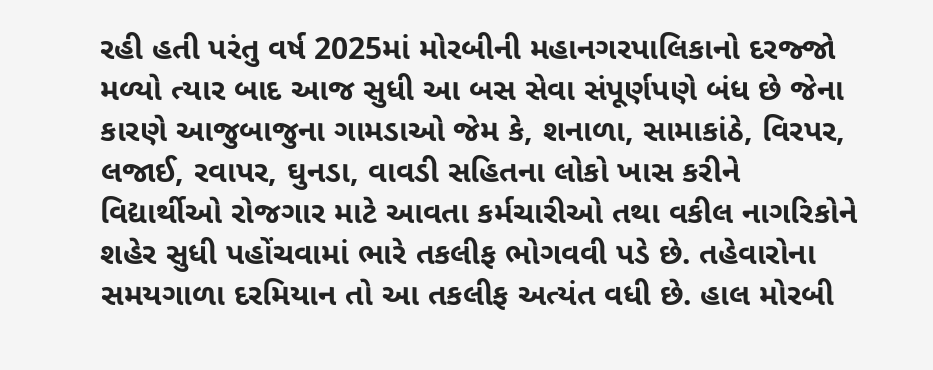રહી હતી પરંતુ વર્ષ 2025માં મોરબીની મહાનગરપાલિકાનો દરજ્જો મળ્યો ત્યાર બાદ આજ સુધી આ બસ સેવા સંપૂર્ણપણે બંધ છે જેના કારણે આજુબાજુના ગામડાઓ જેમ કે, શનાળા, સામાકાંઠે, વિરપર, લજાઈ, રવાપર, ઘુનડા, વાવડી સહિતના લોકો ખાસ કરીને વિદ્યાર્થીઓ રોજગાર માટે આવતા કર્મચારીઓ તથા વકીલ નાગરિકોને શહેર સુધી પહોંચવામાં ભારે તકલીફ ભોગવવી પડે છે. તહેવારોના સમયગાળા દરમિયાન તો આ તકલીફ અત્યંત વધી છે. હાલ મોરબી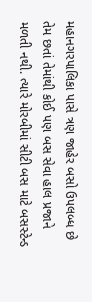મહાનગરપાલિકા પાસે ત્રણ જાહેર બસો ઉપલબ્ધ છે તેમ છતાં તેમાંથી કોઈ પણ બસ સેવા હાલ પ્રજાને મળતી નથી. ત્યારે મોરબીમાં સીટી બસ માટે બસસ્ટેન્ડ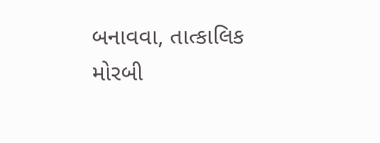બનાવવા, તાત્કાલિક મોરબી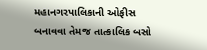મહાનગરપાલિકાની ઓફીસ બનાવવા તેમજ તાત્કાલિક બસો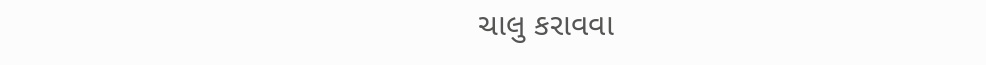ચાલુ કરાવવા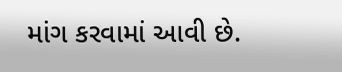માંગ કરવામાં આવી છે.